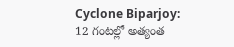Cyclone Biparjoy: 12 గంటల్లో అత్యంత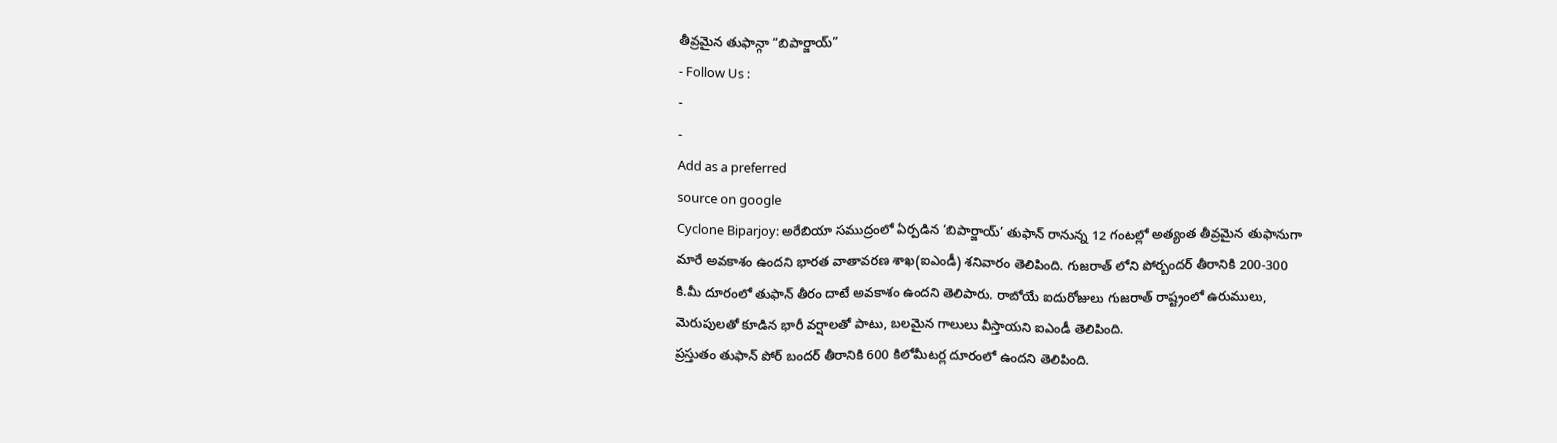తీవ్రమైన తుఫాన్గా “బిపార్జాయ్”
- Follow Us :
-
-
Add as a preferred
source on google
Cyclone Biparjoy: అరేబియా సముద్రంలో ఏర్పడిన ‘బిపార్జాయ్’ తుఫాన్ రానున్న 12 గంటల్లో అత్యంత తీవ్రమైన తుఫానుగా మారే అవకాశం ఉందని భారత వాతావరణ శాఖ(ఐఎండీ) శనివారం తెలిపింది. గుజరాత్ లోని పోర్బందర్ తీరానికి 200-300 కి.మీ దూరంలో తుఫాన్ తీరం దాటే అవకాశం ఉందని తెలిపారు. రాబోయే ఐదురోజులు గుజరాత్ రాష్ట్రంలో ఉరుములు, మెరుపులతో కూడిన భారీ వర్షాలతో పాటు, బలమైన గాలులు వీస్తాయని ఐఎండీ తెలిపింది.
ప్రస్తుతం తుఫాన్ పోర్ బందర్ తీరానికి 600 కిలోమీటర్ల దూరంలో ఉందని తెలిపింది.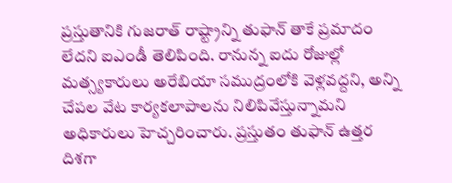ప్రస్తుతానికి గుజరాత్ రాష్ట్రాన్ని తుఫాన్ తాకే ప్రమాదం లేదని ఐఎండీ తెలిపింది. రానున్న ఐదు రోజుల్లో మత్స్యకారులు అరేబియా సముద్రంలోకి వెళ్లవద్దని, అన్ని చేపల వేట కార్యకలాపాలను నిలిపివేస్తున్నామని అధికారులు హెచ్చరించారు. ప్రస్తుతం తుఫాన్ ఉత్తర దిశగా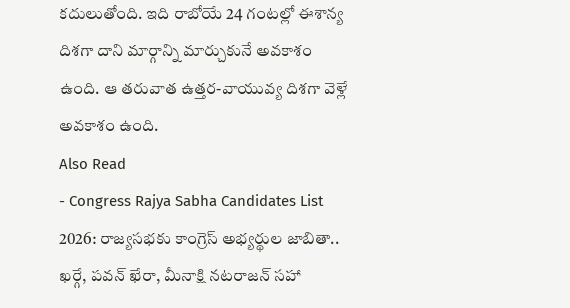కదులుతోంది. ఇది రాబోయే 24 గంటల్లో ఈశాన్య దిశగా దాని మార్గాన్ని మార్చుకునే అవకాశం ఉంది. ఆ తరువాత ఉత్తర-వాయువ్య దిశగా వెళ్లే అవకాశం ఉంది.
Also Read
- Congress Rajya Sabha Candidates List 2026: రాజ్యసభకు కాంగ్రెస్ అభ్యర్థుల జాబితా.. ఖర్గే, పవన్ ఖేరా, మీనాక్షి నటరాజన్ సహా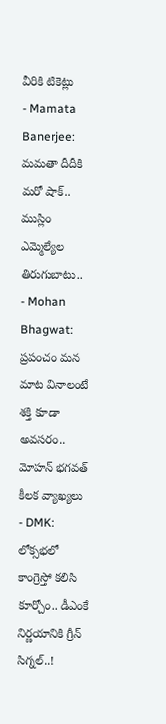వీరికి టికెట్లు
- Mamata Banerjee: మమతా దీదీకి మరో షాక్.. ముస్లిం ఎమ్మెల్యేల తిరుగుబాటు..
- Mohan Bhagwat: ప్రపంచం మన మాట వినాలంటే శక్తి కూడా అవసరం.. మోహన్ భగవత్ కీలక వ్యాఖ్యలు
- DMK: లోక్సభలో కాంగ్రెస్తో కలిసి కూర్చోం.. డీఎంకే నిర్ణయానికి గ్రీన్ సిగ్నల్..!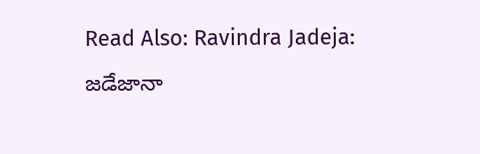Read Also: Ravindra Jadeja: జడేజానా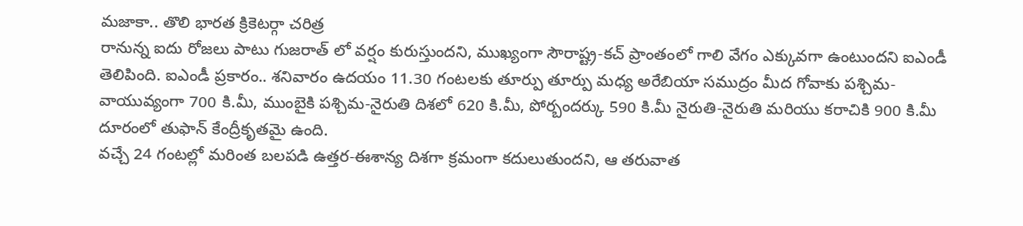మజాకా.. తొలి భారత క్రికెటర్గా చరిత్ర
రానున్న ఐదు రోజలు పాటు గుజరాత్ లో వర్షం కురుస్తుందని, ముఖ్యంగా సౌరాష్ట్ర-కచ్ ప్రాంతంలో గాలి వేగం ఎక్కువగా ఉంటుందని ఐఎండీ తెలిపింది. ఐఎండీ ప్రకారం.. శనివారం ఉదయం 11.30 గంటలకు తూర్పు తూర్పు మధ్య అరేబియా సముద్రం మీద గోవాకు పశ్చిమ-వాయువ్యంగా 700 కి.మీ, ముంబైకి పశ్చిమ-నైరుతి దిశలో 620 కి.మీ, పోర్బందర్కు 590 కి.మీ నైరుతి-నైరుతి మరియు కరాచికి 900 కి.మీ దూరంలో తుఫాన్ కేంద్రీకృతమై ఉంది.
వచ్చే 24 గంటల్లో మరింత బలపడి ఉత్తర-ఈశాన్య దిశగా క్రమంగా కదులుతుందని, ఆ తరువాత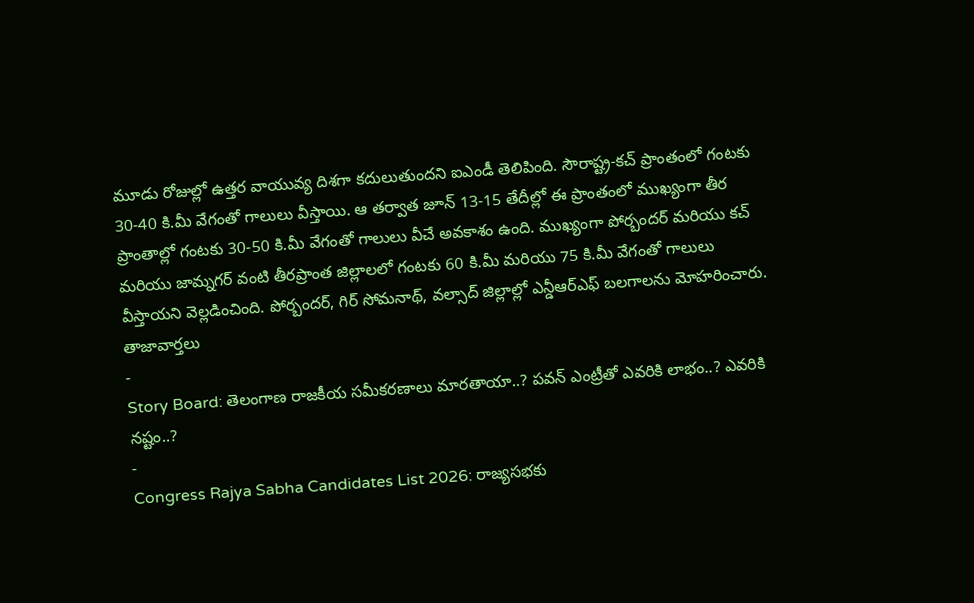మూడు రోజుల్లో ఉత్తర వాయువ్య దిశగా కదులుతుందని ఐఎండీ తెలిపింది. సౌరాష్ట్ర-కచ్ ప్రాంతంలో గంటకు 30-40 కి.మీ వేగంతో గాలులు వీస్తాయి. ఆ తర్వాత జూన్ 13-15 తేదీల్లో ఈ ప్రాంతంలో ముఖ్యంగా తీర ప్రాంతాల్లో గంటకు 30-50 కి.మీ వేగంతో గాలులు వీచే అవకాశం ఉంది. ముఖ్యంగా పోర్బందర్ మరియు కచ్ మరియు జామ్నగర్ వంటి తీరప్రాంత జిల్లాలలో గంటకు 60 కి.మీ మరియు 75 కి.మీ వేగంతో గాలులు వీస్తాయని వెల్లడించింది. పోర్బందర్, గిర్ సోమనాథ్, వల్సాద్ జిల్లాల్లో ఎన్డీఆర్ఎఫ్ బలగాలను మోహరించారు.
తాజావార్తలు
-
Story Board: తెలంగాణ రాజకీయ సమీకరణాలు మారతాయా..? పవన్ ఎంట్రీతో ఎవరికి లాభం..? ఎవరికి నష్టం..?
-
Congress Rajya Sabha Candidates List 2026: రాజ్యసభకు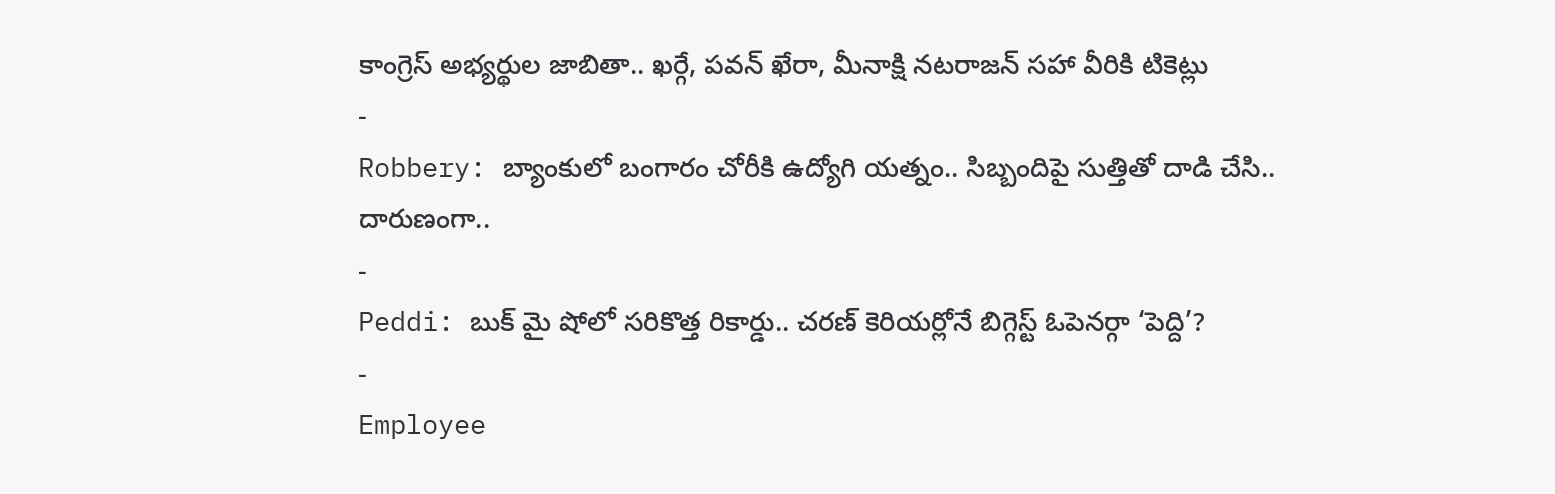కాంగ్రెస్ అభ్యర్థుల జాబితా.. ఖర్గే, పవన్ ఖేరా, మీనాక్షి నటరాజన్ సహా వీరికి టికెట్లు
-
Robbery: బ్యాంకులో బంగారం చోరీకి ఉద్యోగి యత్నం.. సిబ్బందిపై సుత్తితో దాడి చేసి.. దారుణంగా..
-
Peddi: బుక్ మై షోలో సరికొత్త రికార్డు.. చరణ్ కెరియర్లోనే బిగ్గెస్ట్ ఓపెనర్గా ‘పెద్ది’?
-
Employee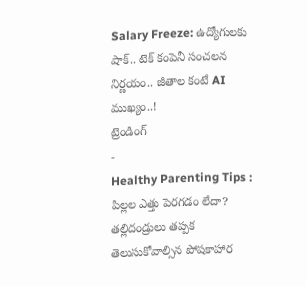Salary Freeze: ఉద్యోగులకు షాక్.. టెక్ కంపెనీ సంచలన నిర్ణయం.. జీతాల కంటే AI ముఖ్యం..!
ట్రెండింగ్
-
Healthy Parenting Tips : పిల్లల ఎత్తు పెరగడం లేదా? తల్లిదండ్రులు తప్పక తెలుసుకోవాల్సిన పోషకాహార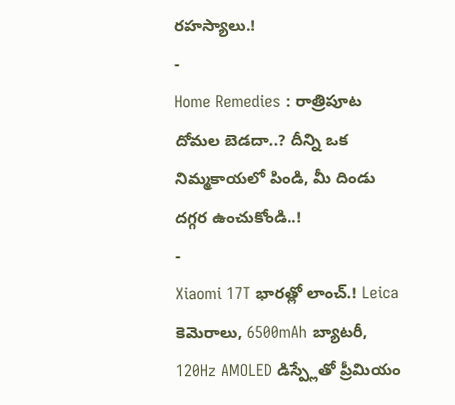రహస్యాలు.!
-
Home Remedies : రాత్రిపూట దోమల బెడదా..? దీన్ని ఒక నిమ్మకాయలో పిండి, మీ దిండు దగ్గర ఉంచుకోండి..!
-
Xiaomi 17T భారత్లో లాంచ్.! Leica కెమెరాలు, 6500mAh బ్యాటరీ, 120Hz AMOLED డిస్ప్లేతో ప్రీమియం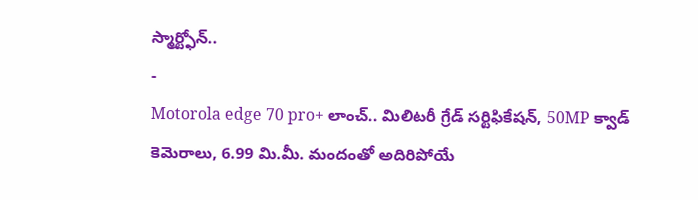స్మార్ట్ఫోన్..
-
Motorola edge 70 pro+ లాంచ్.. మిలిటరీ గ్రేడ్ సర్టిఫికేషన్, 50MP క్వాడ్ కెమెరాలు, 6.99 మి.మీ. మందంతో అదిరిపోయే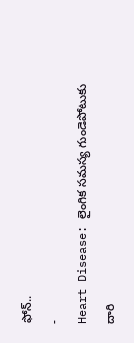ఫోన్..
-
Heart Disease: లైంగిక సమస్య గుండెపోటుకు దారి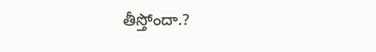తీస్తోందా.?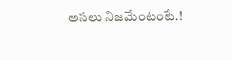అసలు నిజమేంటంటే.!